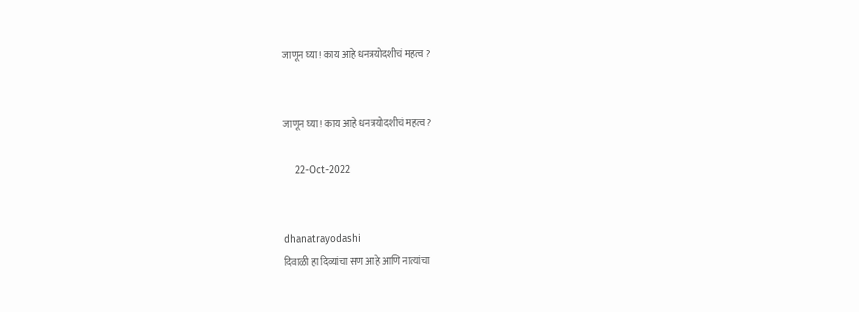जाणून घ्या! काय आहे धनत्रयोदशीचं महत्व ?


जाणून घ्या! काय आहे धनत्रयोदशीचं महत्व?

    22-Oct-2022


dhanatrayodashi
दिवाळी हा दिव्यांचा सण आहे आणि नात्यांचा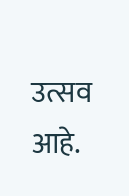उत्सव आहे.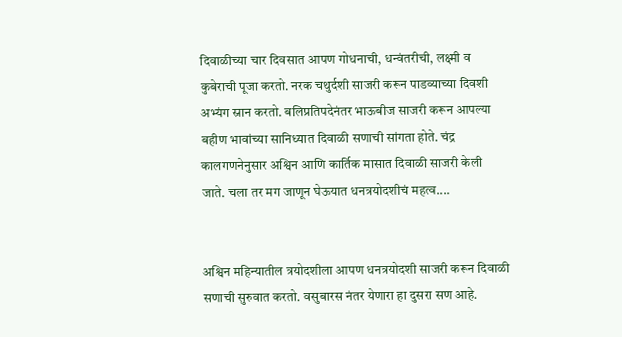दिवाळीच्या चार दिवसात आपण गोधनाची, धन्वंतरीची, लक्ष्मी व कुबेराची पूजा करतो. नरक चथुर्दशी साजरी करून पाडव्याच्या दिवशी अभ्यंग स्नान करतो. बलिप्रतिपदेनंतर भाऊबीज साजरी करून आपल्या बहीण भावांच्या सानिध्यात दिवाळी सणाची सांगता होते. चंद्र कालगणनेनुसार अश्विन आणि कार्तिक मासात दिवाळी साजरी केली जाते. चला तर मग जाणून घेऊयात धनत्रयोदशीचं महत्व....


अश्विन महिन्यातील त्रयोदशीला आपण धनत्रयोदशी साजरी करून दिवाळी सणाची सुरुवात करतो. वसुबारस नंतर येणारा हा दुसरा सण आहे.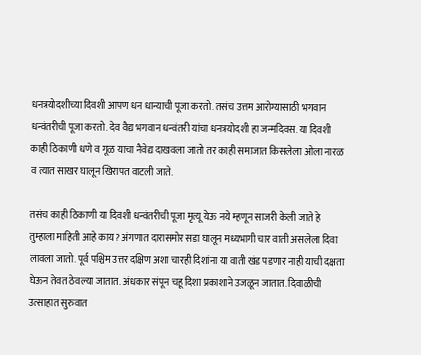धनत्रयोदशीच्या दिवशी आपण धन धान्याची पूजा करतो. तसंच उत्तम आरोग्यासाठी भगवान धन्वंतरीची पूजा करतो. देव वैद्य भगवान धन्वंतरी यांचा धनत्रयोदशी हा जन्मदिवस. या दिवशी काही ठिकाणी धणे व गूळ याचा नैवेद्य दाखवला जातो तर काही समाजात किसलेला ओला नारळ व त्यात साखर घालून खिरापत वाटली जाते.

तसंच काही ठिकाणी या दिवशी धन्वंतरीची पूजा मृत्यू येऊ नये म्हणून साजरी केली जाते हे तुम्हाला माहिती आहे काय? अंगणात दारासमोर सडा घालून मध्यभागी चार वाती असलेला दिवा लावला जातो. पूर्व पश्चिम उत्तर दक्षिण अशा चारही दिशांना या वाती खंड पडणार नाही याची दक्षता घेऊन तेवत ठेवल्या जातात. अंधकार संपून चहू दिशा प्रकाशाने उजळून जातात. दिवाळीची उत्साहात सुरुवात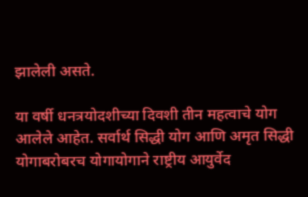झालेली असते.

या वर्षी धनत्रयोदशीच्या दिवशी तीन महत्वाचे योग आलेले आहेत. सर्वार्थ सिद्धी योग आणि अमृत सिद्धी योगाबरोबरच योगायोगाने राष्ट्रीय आयुर्वेद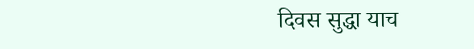दिवस सुद्धा याच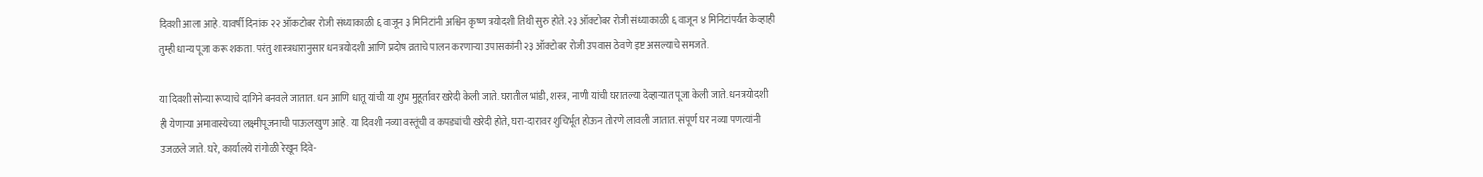दिवशी आला आहे. यावर्षी दिनांक २२ ऑकटोबर रोजी संध्याकाळी ६ वाजून ३ मिनिटांनी अश्विन कृष्ण त्रयोदशी तिथी सुरु होते. २३ ऑक्टोबर रोजी संध्याकाळी ६ वाजून ४ मिनिटांपर्यंत केव्हाही तुम्ही धान्य पूजा करू शकता. परंतु शास्त्रधारानुसार धनत्रयोदशी आणि प्रदोष व्रताचे पालन करणाऱ्या उपासकांनी २३ ऑक्टोबर रोजी उपवास ठेवणे इष्ट असल्याचे समजते.

या दिवशी सोन्या रूप्याचे दागिने बनवले जातात. धन आणि धातू यांची या शुभ मुहूर्तावर खरेदी केली जाते. घरातील भांडी, शस्त्र, नाणी यांची घरातल्या देव्हाऱ्यात पूजा केली जाते. धनत्रयोदशी ही येणाऱ्या अमावास्येच्या लक्ष्मीपूजनाची पाऊलखुण आहे. या दिवशी नव्या वस्तूंची व कपड्यांची खरेदी होते, घरा-दारावर शुचिर्भूत होऊन तोरणे लावली जातात. संपूर्ण घर नव्या पणत्यांनी उजळले जाते. घरे, कार्यालये रांगोळी रेखून दिवे-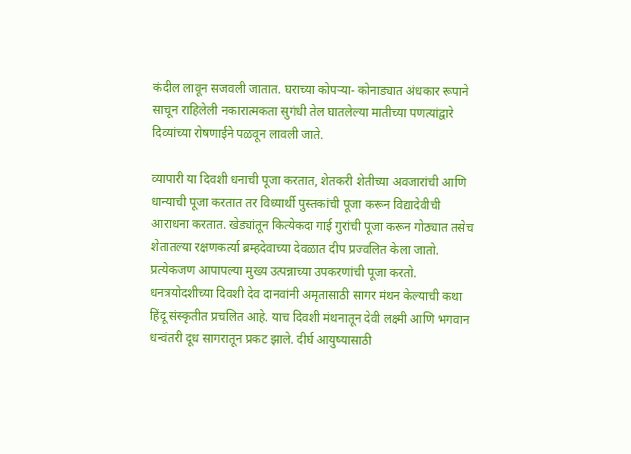कंदील लावून सजवली जातात. घराच्या कोपऱ्या- कोनाड्यात अंधकार रूपाने साचून राहिलेली नकारात्मकता सुगंधी तेल घातलेल्या मातीच्या पणत्यांद्वारे दिव्यांच्या रोषणाईने पळवून लावली जाते.

व्यापारी या दिवशी धनाची पूजा करतात, शेतकरी शेतीच्या अवजारांची आणि धान्याची पूजा करतात तर विध्यार्थी पुस्तकांची पूजा करून विद्यादेवीची आराधना करतात. खेड्यांतून कित्येकदा गाई गुरांची पूजा करून गोठ्यात तसेच शेतातल्या रक्षणकर्त्या ब्रम्हदेवाच्या देवळात दीप प्रज्वलित केला जातो. प्रत्येकजण आपापल्या मुख्य उत्पन्नाच्या उपकरणांची पूजा करतो.
धनत्रयोदशीच्या दिवशी देव दानवांनी अमृतासाठी सागर मंथन केल्याची कथा हिंदू संस्कृतीत प्रचलित आहे. याच दिवशी मंथनातून देवी लक्ष्मी आणि भगवान धन्वंतरी दूध सागरातून प्रकट झाले. दीर्घ आयुष्यासाठी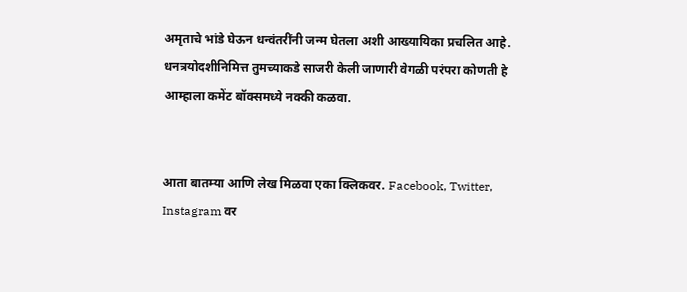अमृताचे भांडे घेऊन धन्वंतरींनी जन्म घेतला अशी आख्यायिका प्रचलित आहे. धनत्रयोदशीनिमित्त तुमच्याकडे साजरी केली जाणारी वेगळी परंपरा कोणती हे आम्हाला कमेंट बॉक्समध्ये नक्की कळवा.


आता बातम्या आणि लेख मिळवा एका क्लिकवर. Facebook, Twitter, Instagram वर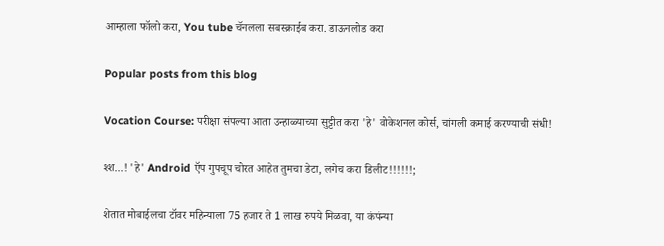आम्हाला फॉलो करा, You tube चॅनलला सबस्क्राईब करा. डाऊनलोड करा

Popular posts from this blog

Vocation Course: परीक्षा संपल्या आता उन्हाळ्याच्या सुट्टीत करा 'हे' वोकेशनल कोर्स, चांगली कमाई करण्याची संधी!

श्श...! 'हे' Android ऍप गुपचूप चोरत आहेत तुमचा डेटा, लगेच करा डिलीट!!!!!!;

शेतात मोबाईलचा टॉवर महिन्याला 75 हजार ते 1 लाख रुपये मिळवा, या कंपंन्या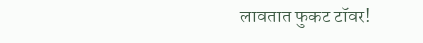लावतात फुकट टॉवर!